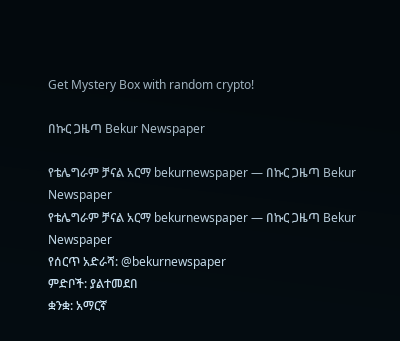Get Mystery Box with random crypto!

በኩር ጋዜጣ Bekur Newspaper

የቴሌግራም ቻናል አርማ bekurnewspaper — በኩር ጋዜጣ Bekur Newspaper
የቴሌግራም ቻናል አርማ bekurnewspaper — በኩር ጋዜጣ Bekur Newspaper
የሰርጥ አድራሻ: @bekurnewspaper
ምድቦች: ያልተመደበ
ቋንቋ: አማርኛ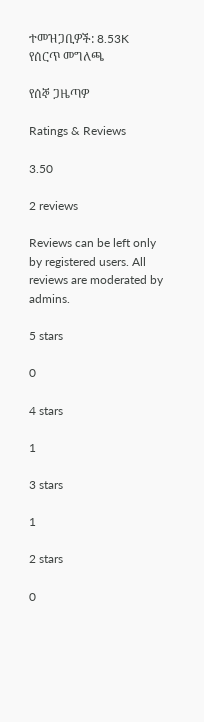ተመዝጋቢዎች: 8.53K
የሰርጥ መግለጫ

የሰኞ ጋዜጣዎ

Ratings & Reviews

3.50

2 reviews

Reviews can be left only by registered users. All reviews are moderated by admins.

5 stars

0

4 stars

1

3 stars

1

2 stars

0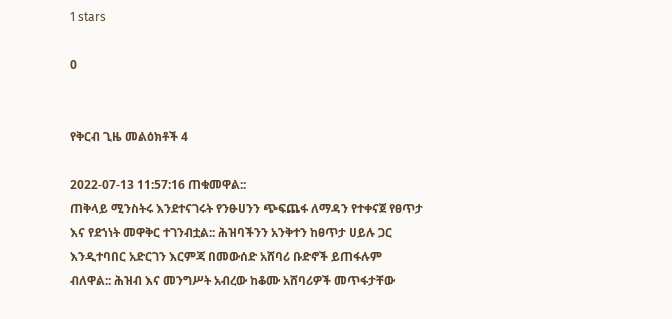1 stars

0


የቅርብ ጊዜ መልዕክቶች 4

2022-07-13 11:57:16 ጠቁመዋል::
ጠቅላይ ሚንስትሩ እንደተናገሩት የንፁሀንን ጭፍጨፋ ለማዳን የተቀናጀ የፀጥታ እና የደኀነት መዋቅር ተገንብቷል:: ሕዝባችንን አንቅተን ከፀጥታ ሀይሉ ጋር እንዲተባበር አድርገን እርምጃ በመውሰድ አሸባሪ ቡድኖች ይጠፋሉም ብለዋል:: ሕዝብ እና መንግሥት አብረው ከቆሙ አሸባሪዎች መጥፋታቸው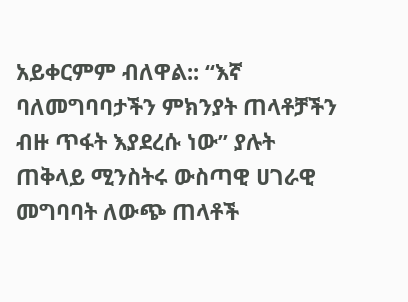አይቀርምም ብለዋል:: “እኛ ባለመግባባታችን ምክንያት ጠላቶቻችን ብዙ ጥፋት እያደረሱ ነው” ያሉት ጠቅላይ ሚንስትሩ ውስጣዊ ሀገራዊ መግባባት ለውጭ ጠላቶች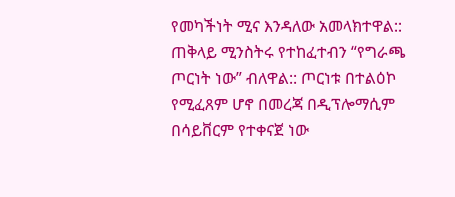የመካችነት ሚና እንዳለው አመላክተዋል::
ጠቅላይ ሚንስትሩ የተከፈተብን “የግራጫ ጦርነት ነው” ብለዋል:: ጦርነቱ በተልዕኮ የሚፈጸም ሆኖ በመረጃ በዲፕሎማሲም በሳይቨርም የተቀናጀ ነው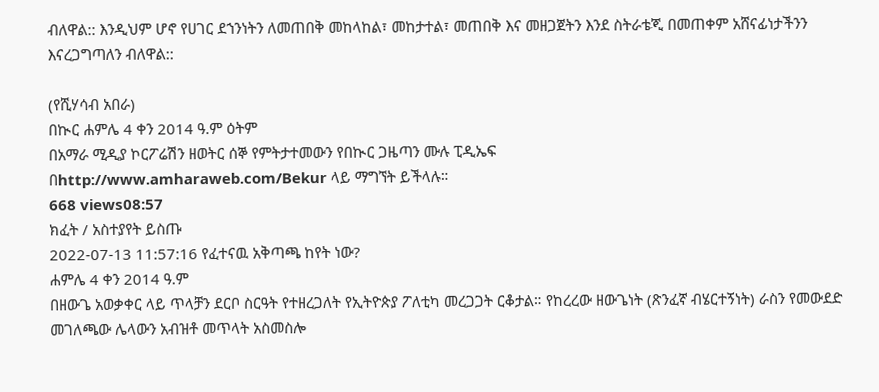ብለዋል:: እንዲህም ሆኖ የሀገር ደኀንነትን ለመጠበቅ መከላከል፣ መከታተል፣ መጠበቅ እና መዘጋጀትን እንደ ስትራቴጂ በመጠቀም አሸናፊነታችንን እናረጋግጣለን ብለዋል::

(የሺሃሳብ አበራ)
በኲር ሐምሌ 4 ቀን 2014 ዓ.ም ዕትም
በአማራ ሚዲያ ኮርፖሬሽን ዘወትር ሰኞ የምትታተመውን የበኲር ጋዜጣን ሙሉ ፒዲኤፍ
በhttp://www.amharaweb.com/Bekur ላይ ማግኘት ይችላሉ።
668 views08:57
ክፈት / አስተያየት ይስጡ
2022-07-13 11:57:16 የፈተናዉ አቅጣጫ ከየት ነው?
ሐምሌ 4 ቀን 2014 ዓ.ም
በዘውጌ አወቃቀር ላይ ጥላቻን ደርቦ ስርዓት የተዘረጋለት የኢትዮጵያ ፖለቲካ መረጋጋት ርቆታል። የከረረው ዘውጌነት (ጽንፈኛ ብሄርተኝነት) ራስን የመውደድ መገለጫው ሌላውን አብዝቶ መጥላት አስመስሎ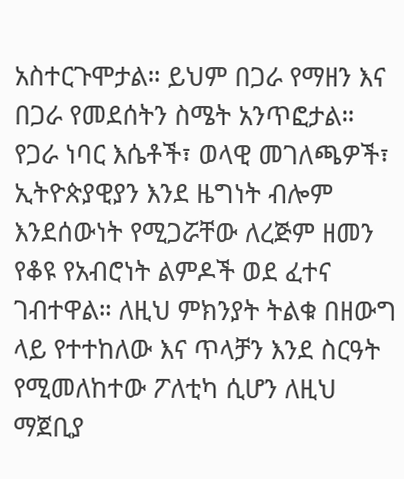አስተርጉሞታል። ይህም በጋራ የማዘን እና በጋራ የመደሰትን ስሜት አንጥፎታል።
የጋራ ነባር እሴቶች፣ ወላዊ መገለጫዎች፣ ኢትዮጵያዊያን እንደ ዜግነት ብሎም እንደሰውነት የሚጋሯቸው ለረጅም ዘመን የቆዩ የአብሮነት ልምዶች ወደ ፈተና ገብተዋል። ለዚህ ምክንያት ትልቁ በዘውግ ላይ የተተከለው እና ጥላቻን እንደ ስርዓት የሚመለከተው ፖለቲካ ሲሆን ለዚህ ማጀቢያ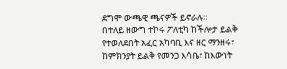ደግሞ ውጫዊ ጫናዎች ይኖራሉ።
በተለይ ዘውግ ተኮሩ ፖለቲካ ከችሎታ ይልቅ የተወለደበት አፈር አካባቢ እና ዘር ማንዘሩ፣ ከምክንያት ይልቅ የመንጋ እሳቤ፣ ከእውነት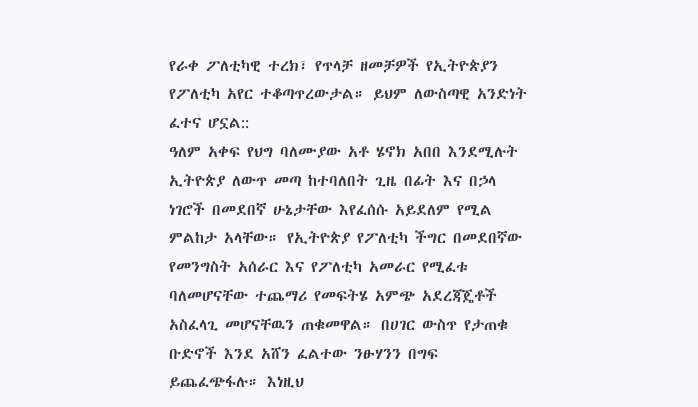የራቀ ፖለቲካዊ ተረክ፣ የጥላቻ ዘመቻዎች የኢትዮጵያን የፖለቲካ አየር ተቆጣጥረውታል። ይህም ለውስጣዊ አንድነት ፈተና ሆኗል::
ዓለም አቀፍ የህግ ባለሙያው አቶ ሄኖክ አበበ እንደሚሉት ኢትዮጵያ ለውጥ መጣ ከተባለበት ጊዜ በፊት እና በኃላ ነገሮች በመደበኛ ሁኔታቸው እየፈሰሱ አይደለም የሚል ምልከታ አላቸው። የኢትዮጵያ የፖለቲካ ችግር በመደበኛው የመንግስት አሰራር እና የፖለቲካ አመራር የሚፈቱ ባለመሆናቸው ተጨማሪ የመፍትሄ አምጭ አደረጃጄቶች አስፈላጊ መሆናቸዉን ጠቁመዋል። በሀገር ውስጥ የታጠቁ ቡድኖች እንደ አሸን ፈልተው ንፁሃንን በግፍ ይጨፈጭፋሉ። እነዚህ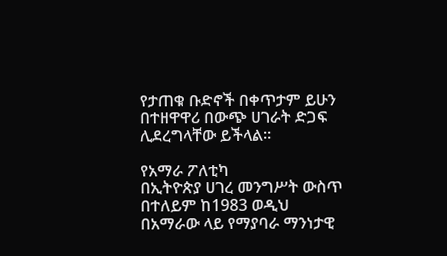የታጠቁ ቡድኖች በቀጥታም ይሁን በተዘዋዋሪ በውጭ ሀገራት ድጋፍ ሊደረግላቸው ይችላል።

የአማራ ፖለቲካ
በኢትዮጵያ ሀገረ መንግሥት ውስጥ በተለይም ከ1983 ወዲህ በአማራው ላይ የማያባራ ማንነታዊ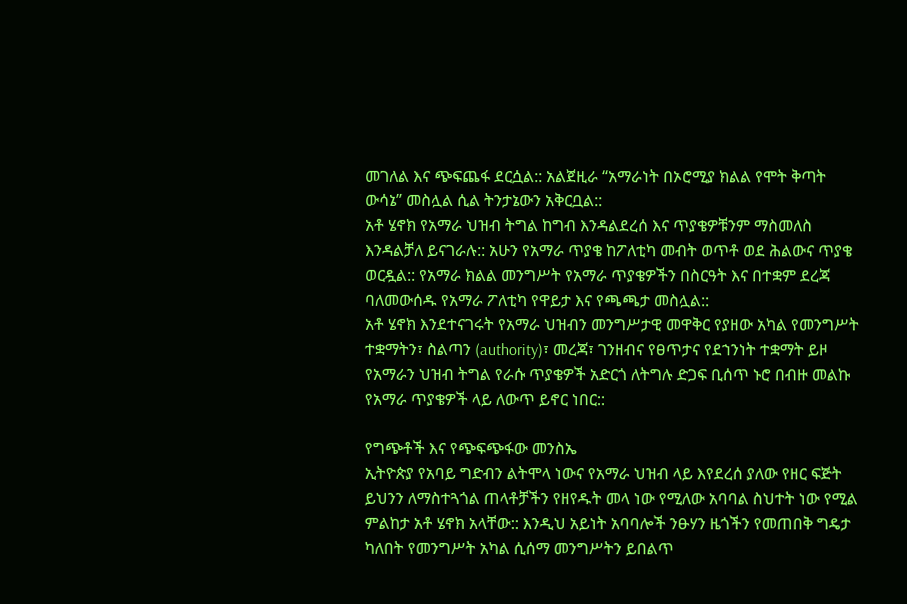መገለል እና ጭፍጨፋ ደርሷል:: አልጀዚራ “አማራነት በኦሮሚያ ክልል የሞት ቅጣት ውሳኔ” መስሏል ሲል ትንታኔውን አቅርቧል::
አቶ ሄኖክ የአማራ ህዝብ ትግል ከግብ እንዳልደረሰ እና ጥያቄዎቹንም ማስመለስ እንዳልቻለ ይናገራሉ:: አሁን የአማራ ጥያቄ ከፖለቲካ መብት ወጥቶ ወደ ሕልውና ጥያቄ ወርዷል:: የአማራ ክልል መንግሥት የአማራ ጥያቄዎችን በስርዓት እና በተቋም ደረጃ ባለመውሰዱ የአማራ ፖለቲካ የዋይታ እና የጫጫታ መስሏል::
አቶ ሄኖክ እንደተናገሩት የአማራ ህዝብን መንግሥታዊ መዋቅር የያዘው አካል የመንግሥት ተቋማትን፣ ስልጣን (authority)፣ መረጃ፣ ገንዘብና የፀጥታና የደኀንነት ተቋማት ይዞ የአማራን ህዝብ ትግል የራሱ ጥያቄዎች አድርጎ ለትግሉ ድጋፍ ቢሰጥ ኑሮ በብዙ መልኩ የአማራ ጥያቄዎች ላይ ለውጥ ይኖር ነበር::

የግጭቶች እና የጭፍጭፋው መንስኤ
ኢትዮጵያ የአባይ ግድብን ልትሞላ ነውና የአማራ ህዝብ ላይ እየደረሰ ያለው የዘር ፍጅት ይህንን ለማስተጓጎል ጠላቶቻችን የዘየዱት መላ ነው የሚለው አባባል ስህተት ነው የሚል ምልከታ አቶ ሄኖክ አላቸው:: እንዲህ አይነት አባባሎች ንፁሃን ዜጎችን የመጠበቅ ግዴታ ካለበት የመንግሥት አካል ሲሰማ መንግሥትን ይበልጥ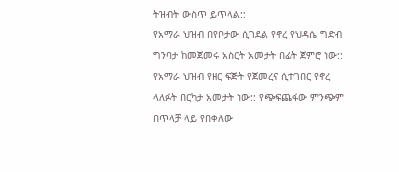ትዝብት ውስጥ ይጥላል::
የአማራ ህዝብ በየቦታው ሲገደል የኖረ የህዳሴ ግድብ ግንባታ ከመጀመሩ አስርት አመታት በፊት ጀምሮ ነው:: የአማራ ህዝብ የዘር ፍጅት የጀመረና ሲተገበር የኖረ ላለፉት በርካታ አመታት ነው:: የጭፍጨፋው ምንጭም በጥላቻ ላይ የበቀለው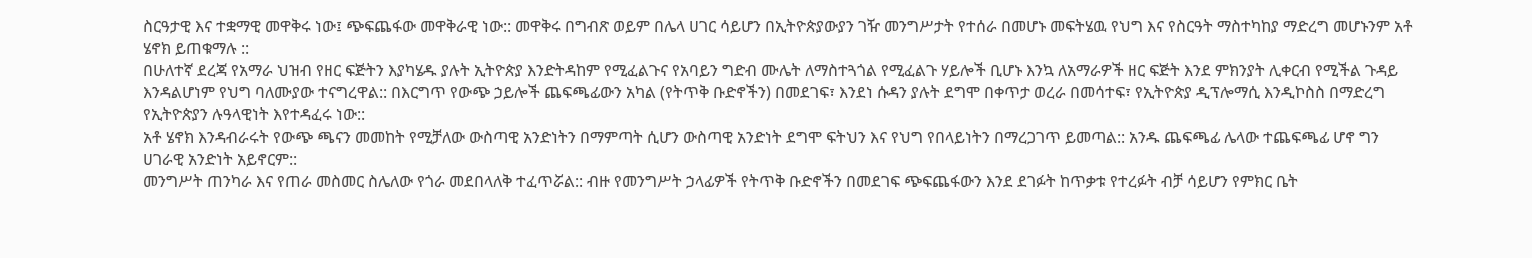ስርዓታዊ እና ተቋማዊ መዋቅሩ ነው፤ ጭፍጨፋው መዋቅራዊ ነው:: መዋቅሩ በግብጽ ወይም በሌላ ሀገር ሳይሆን በኢትዮጵያውያን ገዥ መንግሥታት የተሰራ በመሆኑ መፍትሄዉ የህግ እና የስርዓት ማስተካከያ ማድረግ መሆኑንም አቶ ሄኖክ ይጠቁማሉ ::
በሁለተኛ ደረጃ የአማራ ህዝብ የዘር ፍጅትን እያካሄዱ ያሉት ኢትዮጵያ እንድትዳከም የሚፈልጉና የአባይን ግድብ ሙሌት ለማስተጓጎል የሚፈልጉ ሃይሎች ቢሆኑ እንኳ ለአማራዎች ዘር ፍጅት እንደ ምክንያት ሊቀርብ የሚችል ጉዳይ እንዳልሆነም የህግ ባለሙያው ተናግረዋል:: በእርግጥ የውጭ ኃይሎች ጨፍጫፊውን አካል (የትጥቅ ቡድኖችን) በመደገፍ፣ እንደነ ሱዳን ያሉት ደግሞ በቀጥታ ወረራ በመሳተፍ፣ የኢትዮጵያ ዲፕሎማሲ እንዲኮስስ በማድረግ የኢትዮጵያን ሉዓላዊነት እየተዳፈሩ ነው::
አቶ ሄኖክ እንዳብራሩት የውጭ ጫናን መመከት የሚቻለው ውስጣዊ አንድነትን በማምጣት ሲሆን ውስጣዊ አንድነት ደግሞ ፍትህን እና የህግ የበላይነትን በማረጋገጥ ይመጣል:: አንዱ ጨፍጫፊ ሌላው ተጨፍጫፊ ሆኖ ግን ሀገራዊ አንድነት አይኖርም::
መንግሥት ጠንካራ እና የጠራ መስመር ስሌለው የጎራ መደበላለቅ ተፈጥሯል:: ብዙ የመንግሥት ኃላፊዎች የትጥቅ ቡድኖችን በመደገፍ ጭፍጨፋውን እንደ ደገፉት ከጥቃቱ የተረፉት ብቻ ሳይሆን የምክር ቤት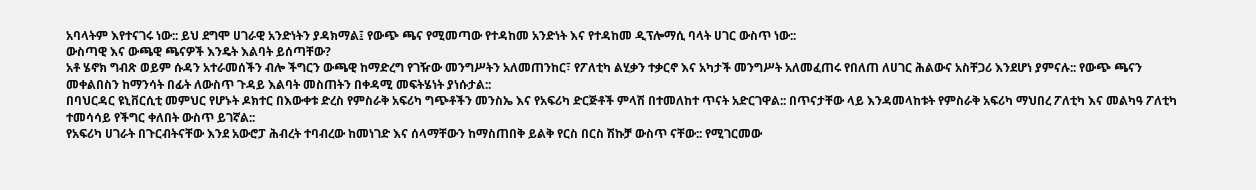አባላትም እየተናገሩ ነው:: ይህ ደግሞ ሀገራዊ አንድነትን ያዳክማል፤ የውጭ ጫና የሚመጣው የተዳከመ አንድነት እና የተዳከመ ዲፕሎማሲ ባላት ሀገር ውስጥ ነው::
ውስጣዊ እና ውጫዊ ጫናዎች እንዴት እልባት ይሰጣቸው?
አቶ ሄኖክ ግብጽ ወይም ሱዳን አተራመሰችን ብሎ ችግርን ውጫዊ ከማድረግ የገዥው መንግሥትን አለመጠንከር፣ የፖለቲካ ልሂቃን ተቃርኖ እና አካታች መንግሥት አለመፈጠሩ የበለጠ ለሀገር ሕልውና አስቸጋሪ እንደሆነ ያምናሉ:: የውጭ ጫናን መቀልበስን ከማንሳት በፊት ለውስጥ ጉዳይ እልባት መስጠትን በቀዳሚ መፍትሄነት ያነሱታል::
በባህርዳር ዩኒቨርሲቲ መምህር የሆኑት ዶክተር በእውቀቱ ድረስ የምስራቅ አፍሪካ ግጭቶችን መንስኤ እና የአፍሪካ ድርጅቶች ምላሽ በተመለከተ ጥናት አድርገዋል:: በጥናታቸው ላይ እንዳመላከቱት የምስራቅ አፍሪካ ማህበረ ፖለቲካ እና መልካዓ ፖለቲካ ተመሳሳይ የችግር ቀለበት ውስጥ ይገኛል::
የአፍሪካ ሀገራት በጉርብትናቸው እንደ አውሮፓ ሕብረት ተባብረው ከመነገድ እና ሰላማቸውን ከማስጠበቅ ይልቅ የርስ በርስ ሽኩቻ ውስጥ ናቸው:: የሚገርመው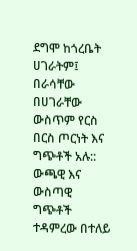ደግሞ ከጎረቤት ሀገራትም፤ በራሳቸው በሀገራቸው ውስጥም የርስ በርስ ጦርነት እና ግጭቶች አሉ:: ውጫዊ እና ውስጣዊ ግጭቶች ተዳምረው በተለይ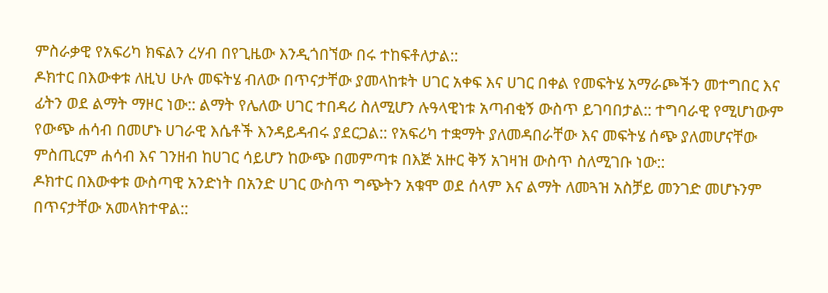ምስራቃዊ የአፍሪካ ክፍልን ረሃብ በየጊዜው እንዲጎበኘው በሩ ተከፍቶለታል::
ዶክተር በእውቀቱ ለዚህ ሁሉ መፍትሄ ብለው በጥናታቸው ያመላከቱት ሀገር አቀፍ እና ሀገር በቀል የመፍትሄ አማራጮችን መተግበር እና ፊትን ወደ ልማት ማዞር ነው:: ልማት የሌለው ሀገር ተበዳሪ ስለሚሆን ሉዓላዊነቱ አጣብቂኝ ውስጥ ይገባበታል:: ተግባራዊ የሚሆነውም የውጭ ሐሳብ በመሆኑ ሀገራዊ እሴቶች እንዳይዳብሩ ያደርጋል:: የአፍሪካ ተቋማት ያለመዳበራቸው እና መፍትሄ ሰጭ ያለመሆናቸው ምስጢርም ሐሳብ እና ገንዘብ ከሀገር ሳይሆን ከውጭ በመምጣቱ በእጅ አዙር ቅኝ አገዛዝ ውስጥ ስለሚገቡ ነው::
ዶክተር በእውቀቱ ውስጣዊ አንድነት በአንድ ሀገር ውስጥ ግጭትን አቁሞ ወደ ሰላም እና ልማት ለመጓዝ አስቻይ መንገድ መሆኑንም በጥናታቸው አመላክተዋል::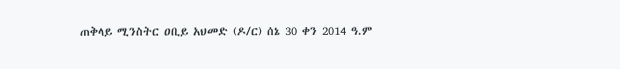ጠቅላይ ሚንስትር ዐቢይ አህመድ (ዶ/ር) ሰኔ 30 ቀን 2014 ዓ.ም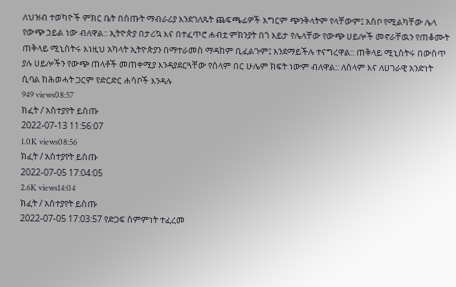ለህዝብ ተወካዮች ምክር ቤት በሰጡት ማብራሪያ እንደገለጹት ጨፍጫፊዎች እግርም ጭንቅላትም የላቸውም፤ አስቦ የሚልካቸው ሌላ የውጭ ኃይል ነው ብለዋል:: ኢትዮጵያ በታሪኳ እና በተፈጥሮ ሐብቷ ምክንያት በጎ እይታ የሌላቸው የውጭ ሀይሎች መኖራቸዉን የጠቆሙት ጠቅላይ ሚኒስትሩ እነዚህ አካላት ኢትዮጵያን በማተራመስ ማዳከም ቢፈልጉም፤ እንደማይችሉ ተናግረዋል:: ጠቅላይ ሚኒስትሩ በውስጥ ያሉ ሀይሎችን የውጭ ጠላቶች መጠቀሚያ እንዳያደርጓቸው የሰላም በር ሁሌም ክፍት ነውም ብለዋል:: ለሰላም እና ለሀገራዊ አንድነት ሲባል ከሕወሓት ጋርም የድርድር ሐሳቦች እንዳሉ
949 views08:57
ክፈት / አስተያየት ይስጡ
2022-07-13 11:56:07
1.0K views08:56
ክፈት / አስተያየት ይስጡ
2022-07-05 17:04:05
2.6K views14:04
ክፈት / አስተያየት ይስጡ
2022-07-05 17:03:57 የድጋፍ ስምምነት ተፈረመ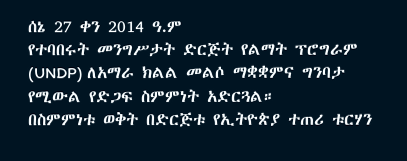ሰኔ 27 ቀን 2014 ዓ.ም
የተባበሩት መንግሥታት ድርጅት የልማት ፕሮግራም (UNDP) ለአማራ ክልል መልሶ ማቋቋምና ግንባታ የሚውል የድጋፍ ስምምነት አድርጓል።
በስምምነቱ ወቅት በድርጅቱ የኢትዮጵያ ተጠሪ ቱርሃን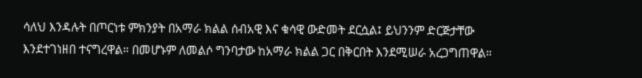ሳለህ እንዳሉት በጦርነቱ ምክንያት በአማራ ክልል ሰብአዊ እና ቁሳዊ ውድመት ደርሷል፤ ይህንንም ድርጅታቸው እንደተገነዘበ ተናግረዋል። በመሆኑም ለመልሶ ግንባታው ከአማራ ክልል ጋር በቅርበት እንደሚሠራ አረጋግጠዋል።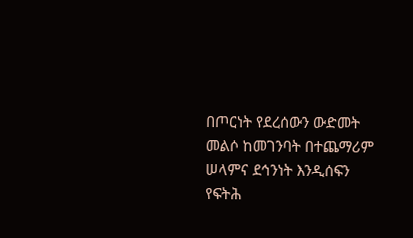በጦርነት የደረሰውን ውድመት መልሶ ከመገንባት በተጨማሪም ሠላምና ደኅንነት እንዲሰፍን የፍትሕ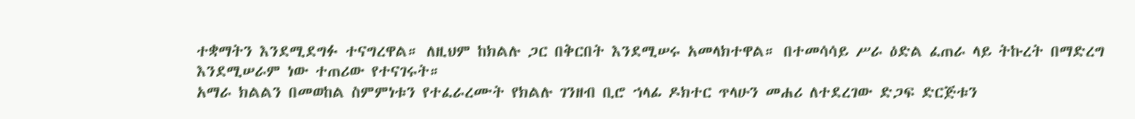ተቋማትን እንደሚደግፉ ተናግረዋል። ለዚህም ከክልሉ ጋር በቅርበት እንደሚሠሩ አመላክተዋል። በተመሳሳይ ሥራ ዕድል ፈጠራ ላይ ትኩረት በማድረግ እንደሚሠራም ነው ተጠሪው የተናገሩት።
አማራ ክልልን በመወከል ስምምነቱን የተፈራረሙት የክልሉ ገንዘብ ቢሮ ኀላፊ ዶክተር ጥላሁን መሐሪ ለተደረገው ድጋፍ ድርጅቱን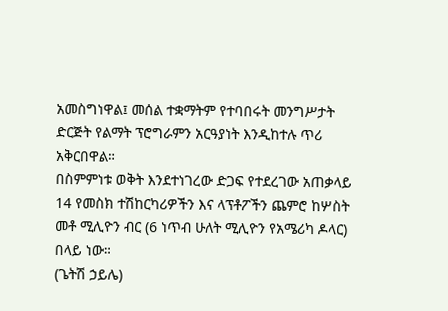አመስግነዋል፤ መሰል ተቋማትም የተባበሩት መንግሥታት ድርጅት የልማት ፕሮግራምን አርዓያነት እንዲከተሉ ጥሪ አቅርበዋል።
በስምምነቱ ወቅት እንደተነገረው ድጋፍ የተደረገው አጠቃላይ 14 የመስክ ተሽከርካሪዎችን እና ላፕቶፖችን ጨምሮ ከሦስት መቶ ሚሊዮን ብር (6 ነጥብ ሁለት ሚሊዮን የአሜሪካ ዶላር) በላይ ነው።
(ጌትሽ ኃይሌ)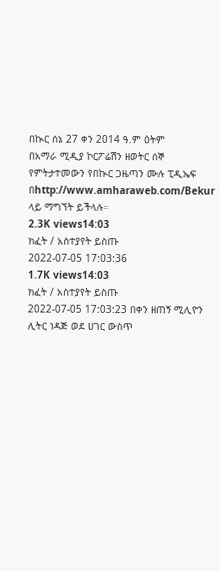በኲር ሰኔ 27 ቀን 2014 ዓ.ም ዕትም
በአማራ ሚዲያ ኮርፖሬሽን ዘወትር ሰኞ የምትታተመውን የበኲር ጋዜጣን ሙሉ ፒዲኤፍ
በhttp://www.amharaweb.com/Bekur ላይ ማግኘት ይችላሉ።
2.3K views14:03
ክፈት / አስተያየት ይስጡ
2022-07-05 17:03:36
1.7K views14:03
ክፈት / አስተያየት ይስጡ
2022-07-05 17:03:23 በቀን ዘጠኝ ሚሊዮን ሊትር ነዳጅ ወደ ሀገር ውስጥ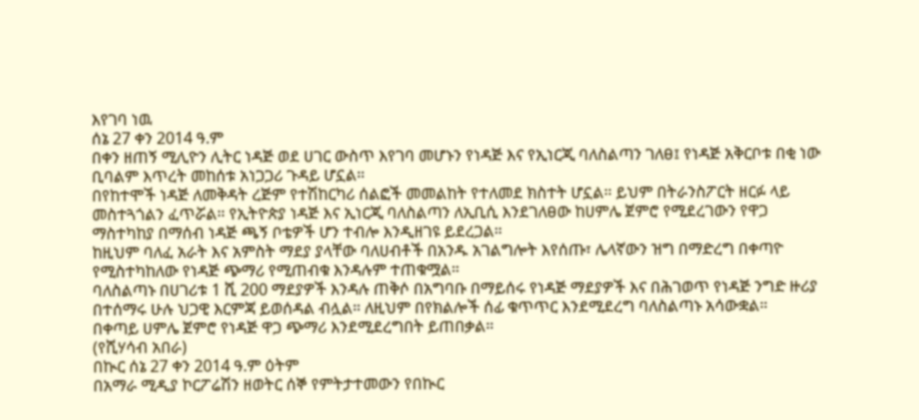እየገባ ነዉ
ሰኔ 27 ቀን 2014 ዓ.ም
በቀን ዘጠኝ ሚሊዮን ሊትር ነዳጅ ወደ ሀገር ውስጥ እየገባ መሆኑን የነዳጅ እና የኢነርጂ ባለስልጣን ገለፀ፤ የነዳጅ አቅርቦቱ በቂ ነው ቢባልም እጥረት መከሰቱ አነጋጋሪ ጉዳይ ሆኗል።
በየከተሞች ነዳጅ ለመቅዳት ረጅም የተሽከርካሪ ሰልፎች መመልከት የተለመደ ክስተት ሆኗል። ይህም በትራንስፖርት ዘርፉ ላይ መስተጓጎልን ፈጥሯል። የኢትዮጵያ ነዳጅ እና ኢነርጂ ባለስልጣን ለኢቢሲ እንደገለፀው ከሀምሌ ጀምሮ የሚደረገውን የዋጋ ማስተካከያ በማሰብ ነዳጅ ጫኝ ቦቴዎች ሆን ተብሎ እንዲዘገዩ ይደረጋል።
ከዚህም ባለፈ አራት እና አምስት ማደያ ያላቸው ባለሀብቶች በአንዱ አገልግሎት እየሰጡ፣ ሌላኛውን ዝግ በማድረግ በቀጣዮ የሚስተካከለው የነዳጅ ጭማሪ የሚጠብቁ እንዳሉም ተጠቁሟል።
ባለስልጣኑ በሀገሪቱ 1 ሺ 200 ማደያዎች እንዳሉ ጠቅሶ በአግባቡ በማይሰሩ የነዳጅ ማደያዎች እና በሕገወጥ የነዳጅ ንግድ ዙሪያ በተሰማሩ ሁሉ ህጋዊ እርምጃ ይወሰዳል ብሏል። ለዚህም በየክልሎች ሰፊ ቁጥጥር እንደሚደረግ ባለስልጣኑ አሳውቋል።
በቀጣይ ሀምሌ ጀምሮ የነዳጅ ዋጋ ጭማሪ እንደሚደረግበት ይጠበቃል።
(የሺሃሳብ አበራ)
በኲር ሰኔ 27 ቀን 2014 ዓ.ም ዕትም
በአማራ ሚዲያ ኮርፖሬሽን ዘወትር ሰኞ የምትታተመውን የበኲር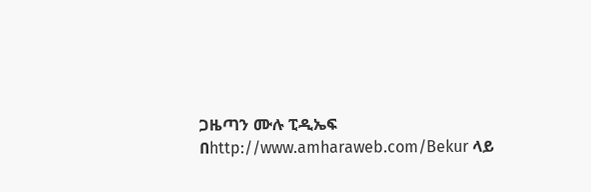ጋዜጣን ሙሉ ፒዲኤፍ
በhttp://www.amharaweb.com/Bekur ላይ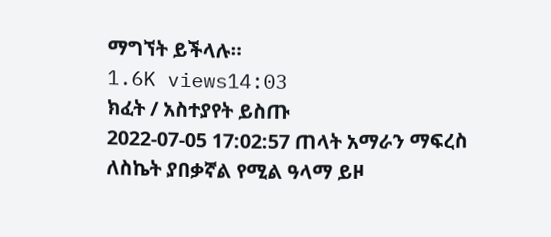ማግኘት ይችላሉ።
1.6K views14:03
ክፈት / አስተያየት ይስጡ
2022-07-05 17:02:57 ጠላት አማራን ማፍረስ ለስኬት ያበቃኛል የሚል ዓላማ ይዞ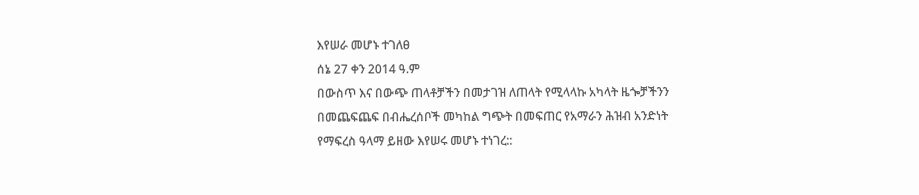እየሠራ መሆኑ ተገለፀ
ሰኔ 27 ቀን 2014 ዓ.ም
በውስጥ እና በውጭ ጠላቶቻችን በመታገዝ ለጠላት የሚላላኩ አካላት ዜጐቻችንን በመጨፍጨፍ በብሔረሰቦች መካከል ግጭት በመፍጠር የአማራን ሕዝብ አንድነት የማፍረስ ዓላማ ይዘው እየሠሩ መሆኑ ተነገረ::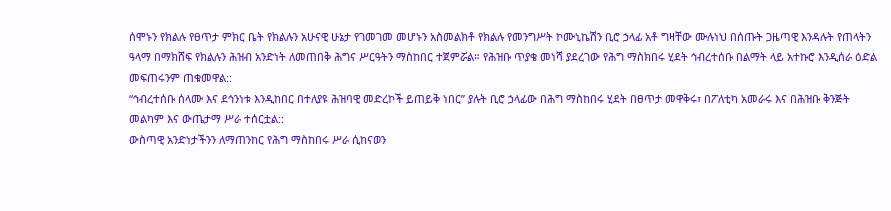ሰሞኑን የክልሉ የፀጥታ ምክር ቤት የክልሉን አሁናዊ ሁኔታ የገመገመ መሆኑን አስመልክቶ የክልሉ የመንግሥት ኮሙኒኬሽን ቢሮ ኃላፊ አቶ ግዛቸው ሙሉነህ በሰጡት ጋዜጣዊ እንዳሉት የጠላትን ዓላማ በማክሸፍ የክልሉን ሕዝብ አንድነት ለመጠበቅ ሕግና ሥርዓትን ማስከበር ተጀምሯል። የሕዝቡ ጥያቄ መነሻ ያደረገው የሕግ ማስክበሩ ሂደት ኅብረተሰቡ በልማት ላይ አተኩሮ እንዲሰራ ዕድል መፍጠሩንም ጠቁመዋል::
“ኅብረተሰቡ ሰላሙ እና ደኅንነቱ እንዲከበር በተለያዩ ሕዝባዊ መድረኮች ይጠይቅ ነበር” ያሉት ቢሮ ኃላፊው በሕግ ማስከበሩ ሂደት በፀጥታ መዋቅሩ፣ በፖለቲካ አመራሩ እና በሕዝቡ ቅንጅት መልካም እና ውጤታማ ሥራ ተሰርቷል::
ውስጣዊ አንድነታችንን ለማጠንከር የሕግ ማስከበሩ ሥራ ሲከናወን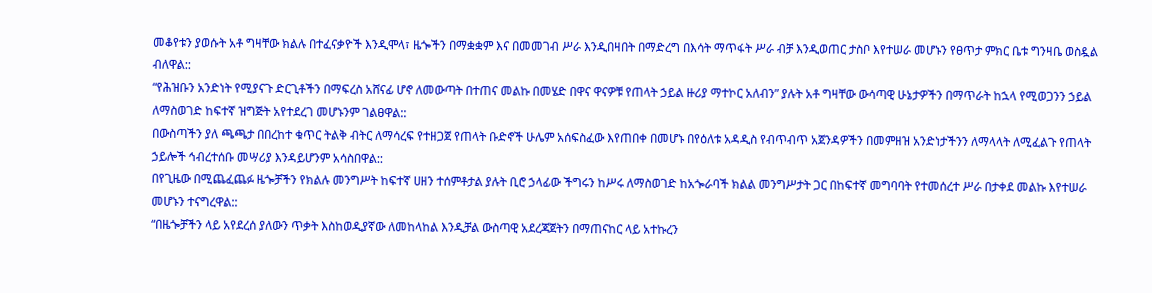መቆየቱን ያወሱት አቶ ግዛቸው ክልሉ በተፈናቃዮች እንዲሞላ፣ ዜጐችን በማቋቋም እና በመመገብ ሥራ እንዲበዛበት በማድረግ በእሳት ማጥፋት ሥራ ብቻ እንዲወጠር ታስቦ እየተሠራ መሆኑን የፀጥታ ምክር ቤቱ ግንዛቤ ወስዷል ብለዋል::
“የሕዝቡን አንድነት የሚያናጉ ድርጊቶችን በማፍረስ አሸናፊ ሆኖ ለመውጣት በተጠና መልኩ በመሄድ በዋና ዋናዎቹ የጠላት ኃይል ዙሪያ ማተኮር አለብን” ያሉት አቶ ግዛቸው ውሳጣዊ ሁኔታዎችን በማጥራት ከኋላ የሚወጋንን ኃይል ለማስወገድ ከፍተኛ ዝግጅት አየተደረገ መሆኑንም ገልፀዋል::
በውስጣችን ያለ ጫጫታ በበረከተ ቁጥር ትልቅ ብትር ለማሳረፍ የተዘጋጀ የጠላት ቡድኖች ሁሌም አሰፍስፈው እየጠበቀ በመሆኑ በየዕለቱ አዳዲስ የብጥብጥ አጀንዳዎችን በመምዘዝ አንድነታችንን ለማላላት ለሚፈልጉ የጠላት ኃይሎች ኅብረተሰቡ መሣሪያ እንዳይሆንም አሳስበዋል::
በየጊዜው በሚጨፈጨፉ ዜጐቻችን የክልሉ መንግሥት ከፍተኛ ሀዘን ተሰምቶታል ያሉት ቢሮ ኃላፊው ችግሩን ከሥሩ ለማስወገድ ከአጐራባች ክልል መንግሥታት ጋር በከፍተኛ መግባባት የተመሰረተ ሥራ በታቀደ መልኩ እየተሠራ መሆኑን ተናግረዋል::
“በዜጐቻችን ላይ አየደረሰ ያለውን ጥቃት እስከወዲያኛው ለመከላከል እንዲቻል ውስጣዊ አደረጃጀትን በማጠናከር ላይ አተኩረን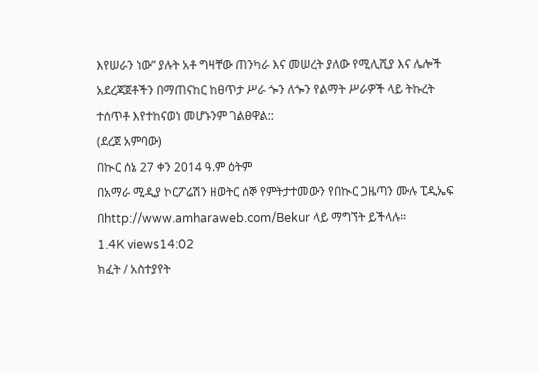እየሠራን ነው” ያሉት አቶ ግዛቸው ጠንካራ እና መሠረት ያለው የሚሊሺያ እና ሌሎች አደረጃጀቶችን በማጠናከር ከፀጥታ ሥራ ጐን ለጐን የልማት ሥራዎች ላይ ትኩረት ተሰጥቶ እየተከናወነ መሆኑንም ገልፀዋል::
(ደረጀ አምባው)
በኲር ሰኔ 27 ቀን 2014 ዓ.ም ዕትም
በአማራ ሚዲያ ኮርፖሬሽን ዘወትር ሰኞ የምትታተመውን የበኲር ጋዜጣን ሙሉ ፒዲኤፍ
በhttp://www.amharaweb.com/Bekur ላይ ማግኘት ይችላሉ።
1.4K views14:02
ክፈት / አስተያየት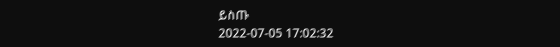ይስጡ
2022-07-05 17:02:32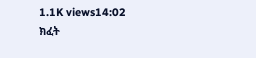1.1K views14:02
ክፈት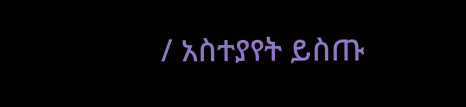/ አስተያየት ይስጡ